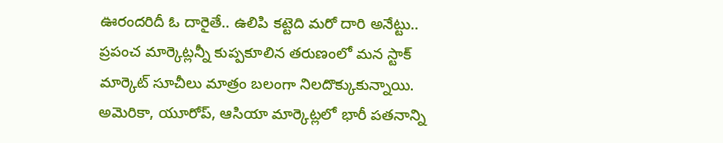ఊరందరిదీ ఓ దారైతే.. ఉలిపి కట్టెది మరో దారి అనేట్టు.. ప్రపంచ మార్కెట్లన్నీ కుప్పకూలిన తరుణంలో మన స్టాక్ మార్కెట్ సూచీలు మాత్రం బలంగా నిలదొక్కుకున్నాయి. అమెరికా, యూరోప్, ఆసియా మార్కెట్లలో భారీ పతనాన్ని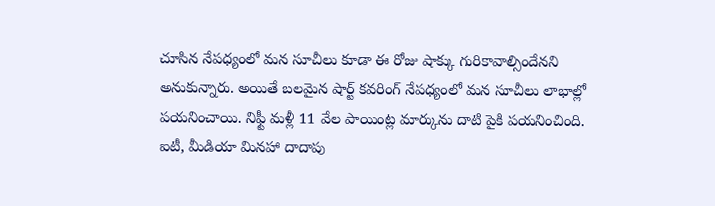చూసిన నేపధ్యంలో మన సూచీలు కూడా ఈ రోజు షాక్కు గురికావాల్సిందేనని అనుకున్నారు. అయితే బలమైన షార్ట్ కవరింగ్ నేపధ్యంలో మన సూచీలు లాభాల్లో పయనించాయి. నిఫ్టీ మళ్లీ 11 వేల పాయింట్ల మార్కును దాటి పైకి పయనించింది. ఐటీ, మీడియా మినహా దాదాపు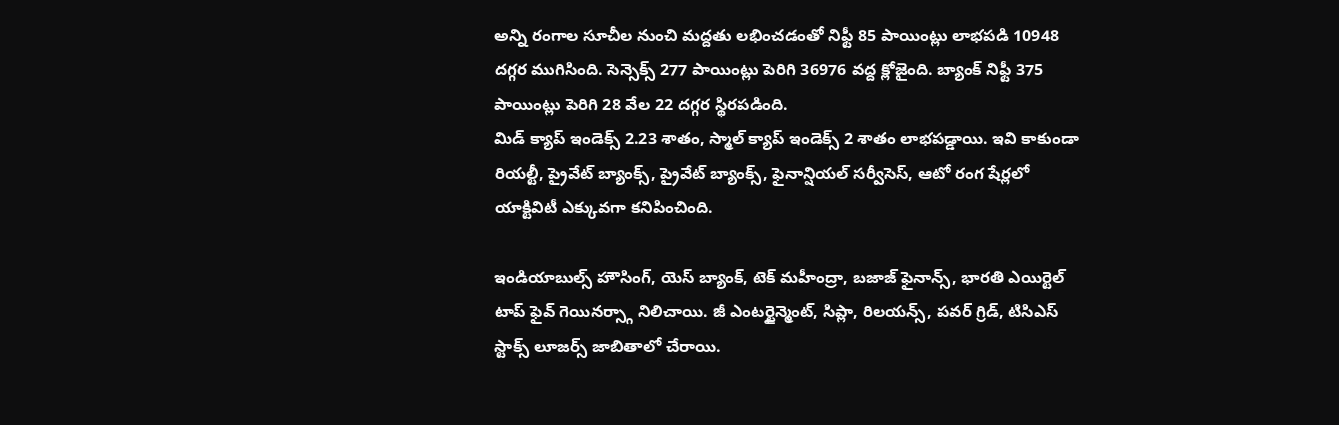అన్ని రంగాల సూచీల నుంచి మద్దతు లభించడంతో నిఫ్టీ 85 పాయింట్లు లాభపడి 10948 దగ్గర ముగిసింది. సెన్సెక్స్ 277 పాయింట్లు పెరిగి 36976 వద్ద క్లోజైంది. బ్యాంక్ నిఫ్టీ 375 పాయింట్లు పెరిగి 28 వేల 22 దగ్గర స్థిరపడింది.
మిడ్ క్యాప్ ఇండెక్స్ 2.23 శాతం, స్మాల్ క్యాప్ ఇండెక్స్ 2 శాతం లాభపడ్డాయి. ఇవి కాకుండా రియల్టీ, ప్రైవేట్ బ్యాంక్స్, ప్రైవేట్ బ్యాంక్స్, ఫైనాన్షియల్ సర్వీసెస్, ఆటో రంగ షేర్లలో యాక్టివిటీ ఎక్కువగా కనిపించింది.

ఇండియాబుల్స్ హౌసింగ్, యెస్ బ్యాంక్, టెక్ మహీంద్రా, బజాజ్ ఫైనాన్స్, భారతి ఎయిర్టెల్ టాప్ ఫైవ్ గెయినర్స్గా నిలిచాయి. జీ ఎంటర్టైన్మెంట్, సిప్లా, రిలయన్స్, పవర్ గ్రిడ్, టిసిఎస్ స్టాక్స్ లూజర్స్ జాబితాలో చేరాయి.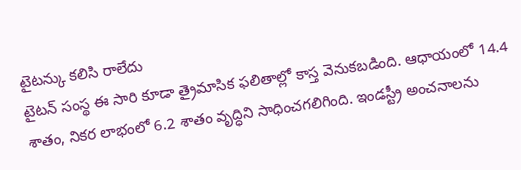టైటన్కు కలిసి రాలేదు
టైటన్ సంస్థ ఈ సారి కూడా త్రైమాసిక ఫలితాల్లో కాస్త వెనుకబడింది. ఆధాయంలో 14.4 శాతం, నికర లాభంలో 6.2 శాతం వృద్ధిని సాధించగలిగింది. ఇండస్ట్రీ అంచనాలను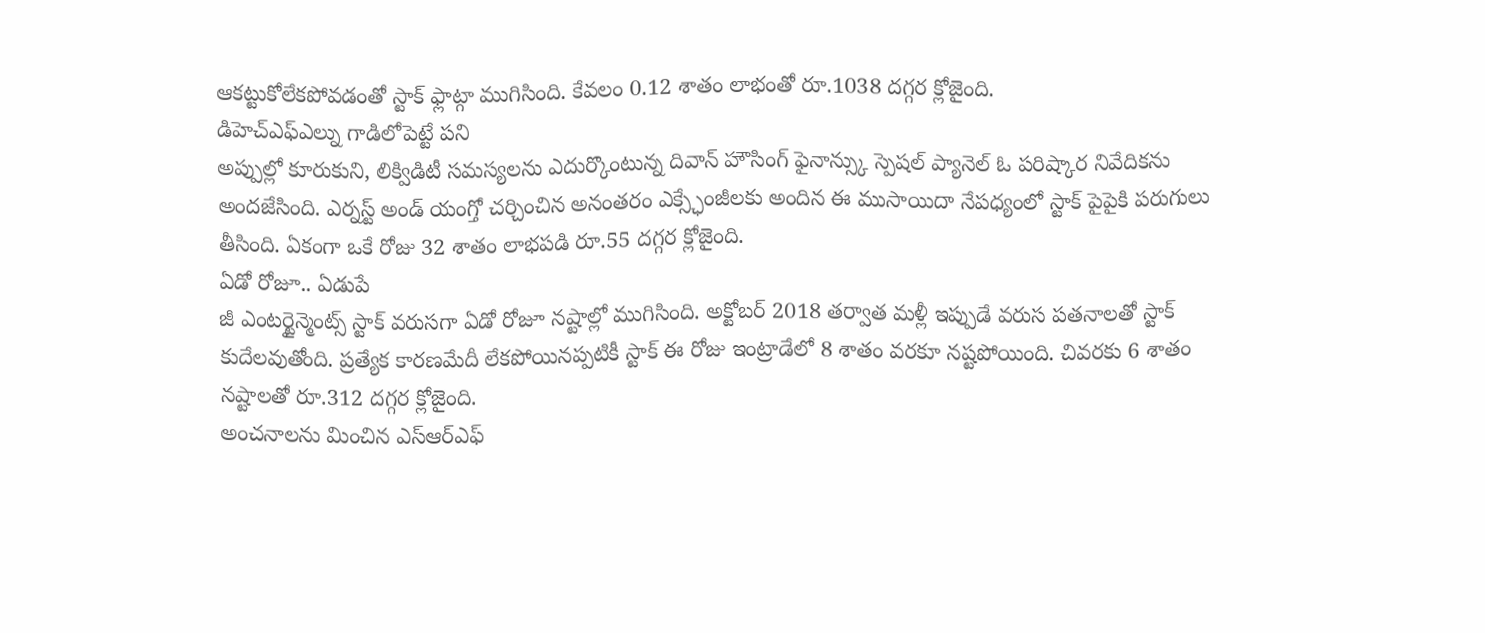ఆకట్టుకోలేకపోవడంతో స్టాక్ ఫ్లాట్గా ముగిసింది. కేవలం 0.12 శాతం లాభంతో రూ.1038 దగ్గర క్లోజైంది.
డిహెచ్ఎఫ్ఎల్ను గాడిలోపెట్టే పని
అప్పుల్లో కూరుకుని, లిక్విడిటీ సమస్యలను ఎదుర్కొంటున్న దివాన్ హౌసింగ్ ఫైనాన్స్కు స్పెషల్ ప్యానెల్ ఓ పరిష్కార నివేదికను అందజేసింది. ఎర్నస్ట్ అండ్ యంగ్తో చర్చించిన అనంతరం ఎక్స్ఛేంజీలకు అందిన ఈ ముసాయిదా నేపధ్యంలో స్టాక్ పైపైకి పరుగులు తీసింది. ఏకంగా ఒకే రోజు 32 శాతం లాభపడి రూ.55 దగ్గర క్లోజైంది.
ఏడో రోజూ.. ఏడుపే
జీ ఎంటర్టైన్మెంట్స్ స్టాక్ వరుసగా ఏడో రోజూ నష్టాల్లో ముగిసింది. అక్టోబర్ 2018 తర్వాత మళ్లీ ఇప్పుడే వరుస పతనాలతో స్టాక్ కుదేలవుతోంది. ప్రత్యేక కారణమేదీ లేకపోయినప్పటికీ స్టాక్ ఈ రోజు ఇంట్రాడేలో 8 శాతం వరకూ నష్టపోయింది. చివరకు 6 శాతం నష్టాలతో రూ.312 దగ్గర క్లోజైంది.
అంచనాలను మించిన ఎస్ఆర్ఎఫ్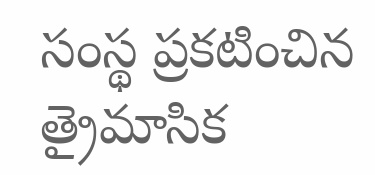సంస్థ ప్రకటించిన త్రైమాసిక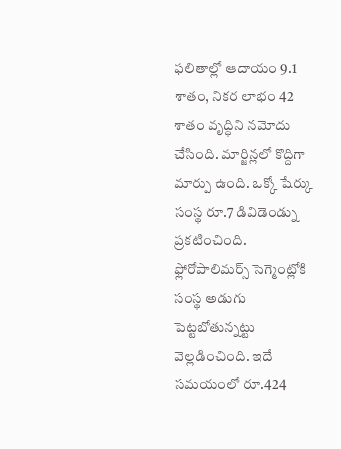ఫలితాల్లో ఆదాయం 9.1 శాతం, నికర లాభం 42 శాతం వృద్ధిని నమోదు చేసింది. మార్జిన్లలో కొద్దిగా మార్పు ఉంది. ఒక్కో షేర్కు సంస్థ రూ.7 డివిడెండ్ను ప్రకటించింది. ఫ్లోరోపాలిమర్స్ సెగ్మెంట్లోకి సంస్థ అడుగు పెట్టబోతున్నట్టు వెల్లడించింది. ఇదే సమయంలో రూ.424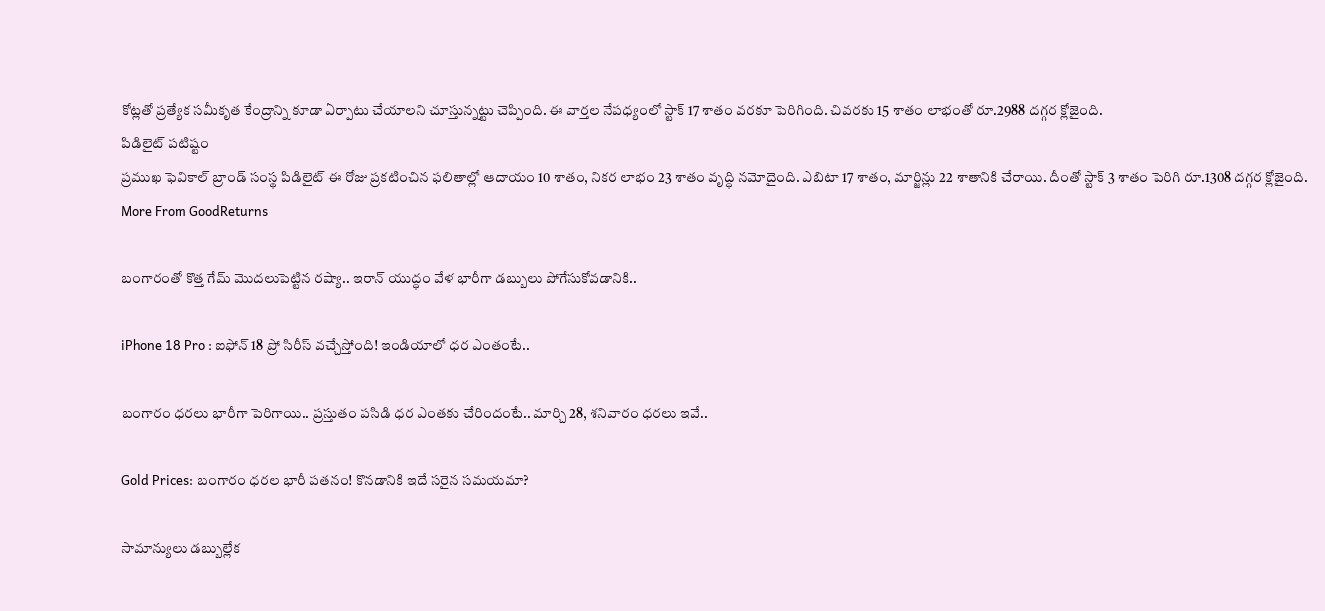కోట్లతో ప్రత్యేక సమీకృత కేంద్రాన్ని కూడా ఏర్పాటు చేయాలని చూస్తున్నట్టు చెప్పింది. ఈ వార్తల నేపధ్యంలో స్టాక్ 17 శాతం వరకూ పెరిగింది. చివరకు 15 శాతం లాభంతో రూ.2988 దగ్గర క్లోజైంది.
పిడిలైట్ పటిష్టం
ప్రముఖ ఫెవికాల్ బ్రాండ్ సంస్థ పిడిలైట్ ఈ రోజు ప్రకటించిన ఫలితాల్లో ఆదాయం 10 శాతం, నికర లాభం 23 శాతం వృద్ధి నమోదైంది. ఎబిటా 17 శాతం, మార్జిన్లు 22 శాతానికి చేరాయి. దీంతో స్టాక్ 3 శాతం పెరిగి రూ.1308 దగ్గర క్లోజైంది.
More From GoodReturns

బంగారంతో కొత్త గేమ్ మొదలుపెట్టిన రష్యా.. ఇరాన్ యుద్ధం వేళ భారీగా డబ్బులు పోగేసుకోవడానికి..

iPhone 18 Pro : ఐఫోన్ 18 ప్రో సిరీస్ వచ్చేస్తోంది! ఇండియాలో ధర ఎంతంటే..

బంగారం ధరలు భారీగా పెరిగాయి.. ప్రస్తుతం పసిడి ధర ఎంతకు చేరిందంటే.. మార్చి 28, శనివారం ధరలు ఇవే..

Gold Prices: బంగారం ధరల భారీ పతనం! కొనడానికి ఇదే సరైన సమయమా?

సామాన్యులు డబ్బుల్లేక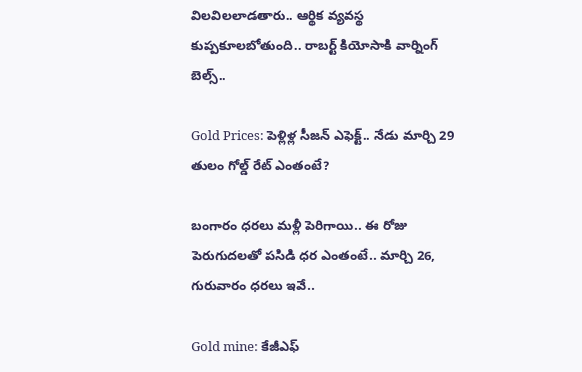విలవిలలాడతారు.. ఆర్థిక వ్యవస్థ కుప్పకూలబోతుంది.. రాబర్ట్ కియోసాకి వార్నింగ్ బెల్స్..

Gold Prices: పెళ్లిళ్ల సీజన్ ఎఫెక్ట్.. నేడు మార్చి 29 తులం గోల్డ్ రేట్ ఎంతంటే?

బంగారం ధరలు మళ్లీ పెరిగాయి.. ఈ రోజు పెరుగుదలతో పసిడి ధర ఎంతంటే.. మార్చి 26, గురువారం ధరలు ఇవే..

Gold mine: కేజీఎఫ్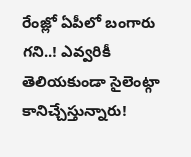రేంజ్లో ఏపీలో బంగారు గని..! ఎవ్వరికీ తెలియకుండా సైలెంట్గా కానిచ్చేస్తున్నారు!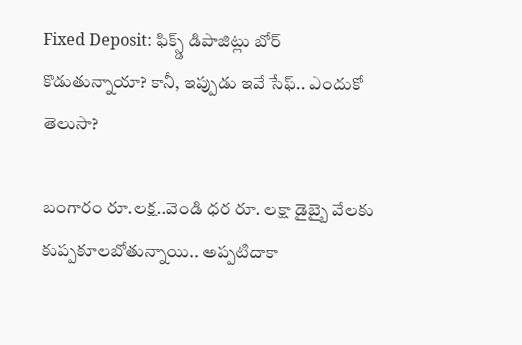Fixed Deposit: ఫిక్స్డ్ డిపాజిట్లు బోర్ కొడుతున్నాయా? కానీ, ఇప్పుడు ఇవే సేఫ్.. ఎందుకో తెలుసా?

బంగారం రూ.లక్ష..వెండి ధర రూ. లక్షా డైబ్బై వేలకు కుప్పకూలబోతున్నాయి.. అప్పటిదాకా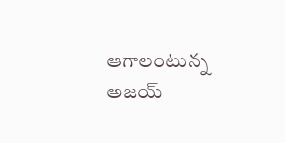ఆగాలంటున్న అజయ్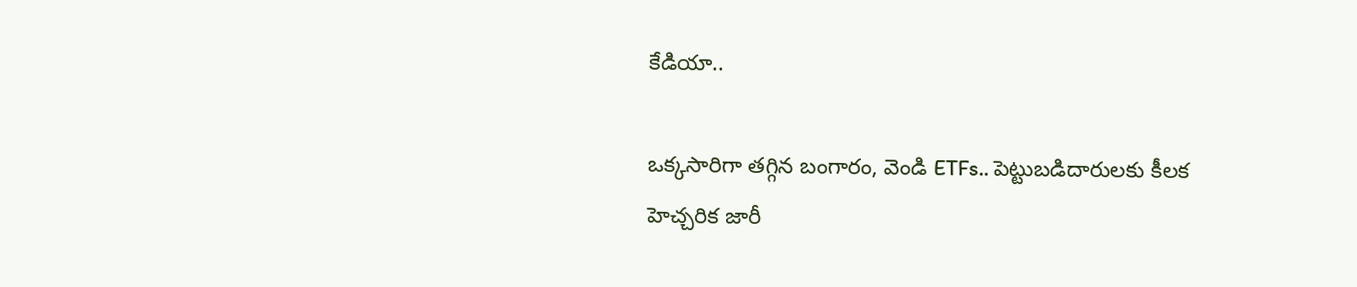కేడియా..

ఒక్కసారిగా తగ్గిన బంగారం, వెండి ETFs.. పెట్టుబడిదారులకు కీలక హెచ్చరిక జారీ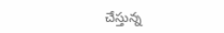చేస్తున్న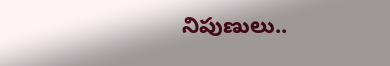నిపుణులు..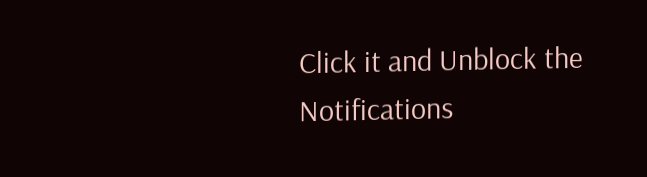Click it and Unblock the Notifications